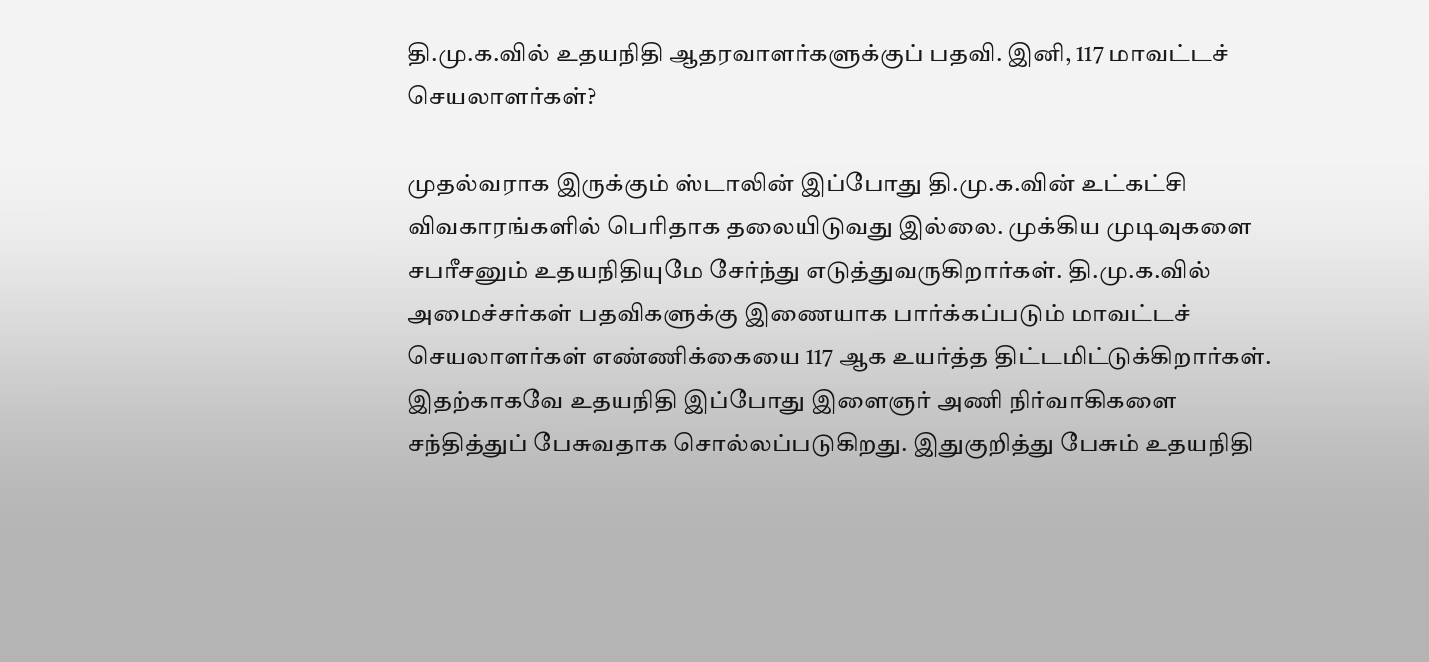தி.மு.க.வில் உதயநிதி ஆதரவாளர்களுக்குப் பதவி. இனி, 117 மாவட்டச் செயலாளர்கள்?

முதல்வராக இருக்கும் ஸ்டாலின் இப்போது தி.மு.க.வின் உட்கட்சி விவகாரங்களில் பெரிதாக தலையிடுவது இல்லை. முக்கிய முடிவுகளை சபரீசனும் உதயநிதியுமே சேர்ந்து எடுத்துவருகிறார்கள். தி.மு.க.வில் அமைச்சர்கள் பதவிகளுக்கு இணையாக பார்க்கப்படும் மாவட்டச் செயலாளர்கள் எண்ணிக்கையை 117 ஆக உயர்த்த திட்டமிட்டுக்கிறார்கள். இதற்காகவே உதயநிதி இப்போது இளைஞர் அணி நிர்வாகிகளை சந்தித்துப் பேசுவதாக சொல்லப்படுகிறது. இதுகுறித்து பேசும் உதயநிதி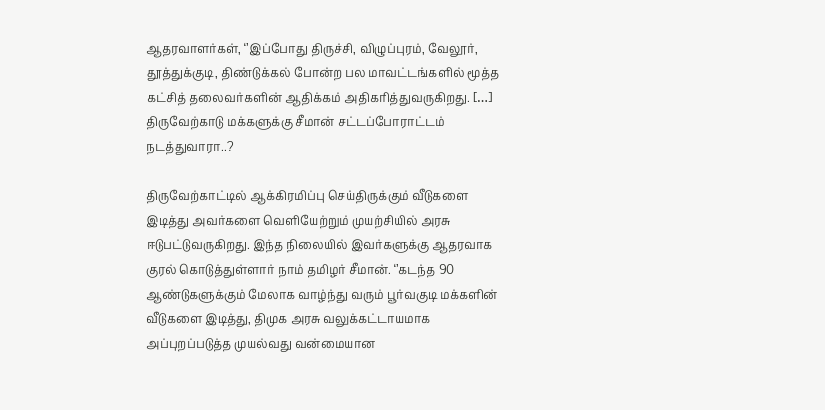ஆதரவாளர்கள், ‘’இப்போது திருச்சி, விழுப்புரம், வேலூர், தூத்துக்குடி, திண்டுக்கல் போன்ற பல மாவட்டங்களில் மூத்த கட்சித் தலைவர்களின் ஆதிக்கம் அதிகரித்துவருகிறது. […]
திருவேற்காடு மக்களுக்கு சீமான் சட்டப்போராட்டம் நடத்துவாரா..?

திருவேற்காட்டில் ஆக்கிரமிப்பு செய்திருக்கும் வீடுகளை இடித்து அவர்களை வெளியேற்றும் முயற்சியில் அரசு ஈடுபட்டுவருகிறது. இந்த நிலையில் இவர்களுக்கு ஆதரவாக குரல் கொடுத்துள்ளார் நாம் தமிழர் சீமான். ‘’கடந்த 90 ஆண்டுகளுக்கும் மேலாக வாழ்ந்து வரும் பூர்வகுடி மக்களின் வீடுகளை இடித்து, திமுக அரசு வலுக்கட்டாயமாக அப்புறப்படுத்த முயல்வது வன்மையான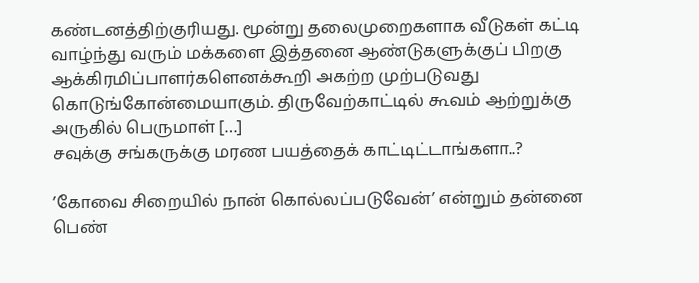கண்டனத்திற்குரியது. மூன்று தலைமுறைகளாக வீடுகள் கட்டி வாழ்ந்து வரும் மக்களை இத்தனை ஆண்டுகளுக்குப் பிறகு ஆக்கிரமிப்பாளர்களெனக்கூறி அகற்ற முற்படுவது கொடுங்கோன்மையாகும். திருவேற்காட்டில் கூவம் ஆற்றுக்கு அருகில் பெருமாள் […]
சவுக்கு சங்கருக்கு மரண பயத்தைக் காட்டிட்டாங்களா..?

’கோவை சிறையில் நான் கொல்லப்படுவேன்’ என்றும் தன்னை பெண்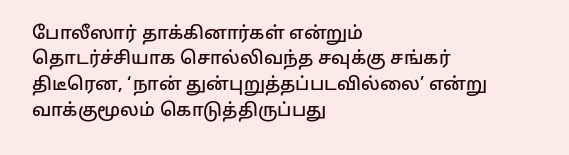போலீஸார் தாக்கினார்கள் என்றும் தொடர்ச்சியாக சொல்லிவந்த சவுக்கு சங்கர் திடீரென, ‘நான் துன்புறுத்தப்படவில்லை’ என்று வாக்குமூலம் கொடுத்திருப்பது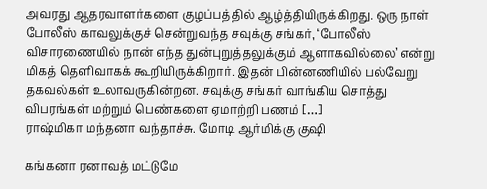அவரது ஆதரவாளர்களை குழப்பத்தில் ஆழ்த்தியிருக்கிறது. ஒரு நாள் போலீஸ் காவலுக்குச் சென்றுவந்த சவுக்கு சங்கர், ‘போலீஸ் விசாரணையில் நான் எந்த துன்புறுத்தலுக்கும் ஆளாகவில்லை’ என்று மிகத் தெளிவாகக் கூறியிருக்கிறார். இதன் பின்னணியில் பல்வேறு தகவல்கள் உலாவருகின்றன. சவுக்கு சங்கர் வாங்கிய சொத்து விபரங்கள் மற்றும் பெண்களை ஏமாற்றி பணம் […]
ராஷ்மிகா மந்தனா வந்தாச்சு. மோடி ஆர்மிக்கு குஷி

கங்கனா ரனாவத் மட்டுமே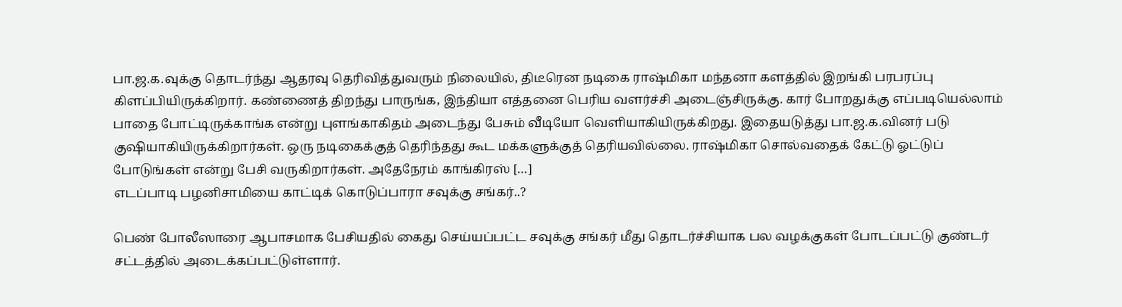பா.ஜ.க.வுக்கு தொடர்ந்து ஆதரவு தெரிவித்துவரும் நிலையில், திடீரென நடிகை ராஷ்மிகா மந்தனா களத்தில் இறங்கி பரபரப்பு கிளப்பியிருக்கிறார். கண்ணைத் திறந்து பாருங்க, இந்தியா எத்தனை பெரிய வளர்ச்சி அடைஞ்சிருக்கு. கார் போறதுக்கு எப்படியெல்லாம் பாதை போட்டிருக்காங்க என்று புளங்காகிதம் அடைந்து பேசும் வீடியோ வெளியாகியிருக்கிறது. இதையடுத்து பா.ஜ.க.வினர் படு குஷியாகியிருக்கிறார்கள். ஒரு நடிகைக்குத் தெரிந்தது கூட மக்களுக்குத் தெரியவில்லை. ராஷ்மிகா சொல்வதைக் கேட்டு ஓட்டுப் போடுங்கள் என்று பேசி வருகிறார்கள். அதேநேரம் காங்கிரஸ் […]
எடப்பாடி பழனிசாமியை காட்டிக் கொடுப்பாரா சவுக்கு சங்கர்..?

பெண் போலீஸாரை ஆபாசமாக பேசியதில் கைது செய்யப்பட்ட சவுக்கு சங்கர் மீது தொடர்ச்சியாக பல வழக்குகள் போடப்பட்டு குண்டர் சட்டத்தில் அடைக்கப்பட்டுள்ளார்.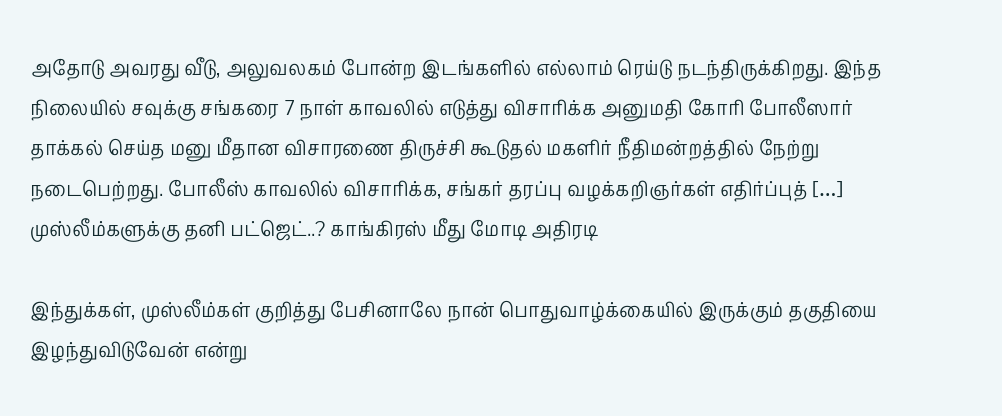அதோடு அவரது வீடு, அலுவலகம் போன்ற இடங்களில் எல்லாம் ரெய்டு நடந்திருக்கிறது. இந்த நிலையில் சவுக்கு சங்கரை 7 நாள் காவலில் எடுத்து விசாரிக்க அனுமதி கோரி போலீஸார் தாக்கல் செய்த மனு மீதான விசாரணை திருச்சி கூடுதல் மகளிர் நீதிமன்றத்தில் நேற்று நடைபெற்றது. போலீஸ் காவலில் விசாரிக்க, சங்கர் தரப்பு வழக்கறிஞர்கள் எதிர்ப்புத் […]
முஸ்லீம்களுக்கு தனி பட்ஜெட்..? காங்கிரஸ் மீது மோடி அதிரடி

இந்துக்கள், முஸ்லீம்கள் குறித்து பேசினாலே நான் பொதுவாழ்க்கையில் இருக்கும் தகுதியை இழந்துவிடுவேன் என்று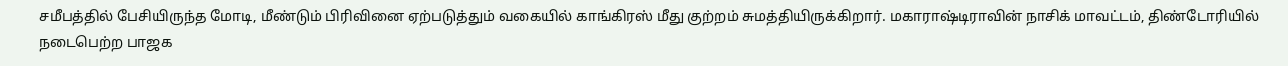சமீபத்தில் பேசியிருந்த மோடி, மீண்டும் பிரிவினை ஏற்படுத்தும் வகையில் காங்கிரஸ் மீது குற்றம் சுமத்தியிருக்கிறார். மகாராஷ்டிராவின் நாசிக் மாவட்டம், திண்டோரியில் நடைபெற்ற பாஜக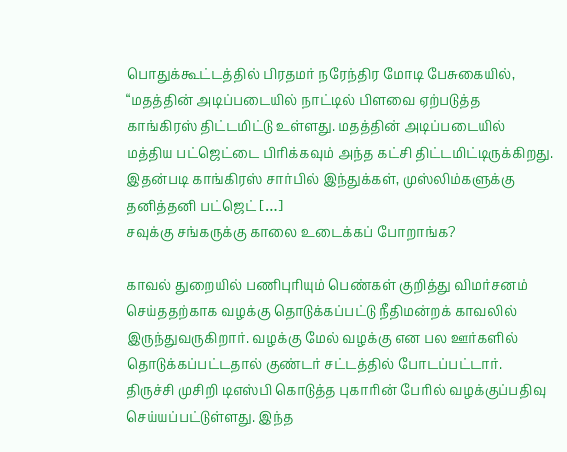பொதுக்கூட்டத்தில் பிரதமர் நரேந்திர மோடி பேசுகையில், “மதத்தின் அடிப்படையில் நாட்டில் பிளவை ஏற்படுத்த காங்கிரஸ் திட்டமிட்டு உள்ளது. மதத்தின் அடிப்படையில் மத்திய பட்ஜெட்டை பிரிக்கவும் அந்த கட்சி திட்டமிட்டிருக்கிறது. இதன்படி காங்கிரஸ் சார்பில் இந்துக்கள், முஸ்லிம்களுக்கு தனித்தனி பட்ஜெட் […]
சவுக்கு சங்கருக்கு காலை உடைக்கப் போறாங்க?

காவல் துறையில் பணிபுரியும் பெண்கள் குறித்து விமர்சனம் செய்ததற்காக வழக்கு தொடுக்கப்பட்டு நீதிமன்றக் காவலில் இருந்துவருகிறார். வழக்கு மேல் வழக்கு என பல ஊர்களில் தொடுக்கப்பட்டதால் குண்டர் சட்டத்தில் போடப்பட்டார். திருச்சி முசிறி டிஎஸ்பி கொடுத்த புகாரின் பேரில் வழக்குப்பதிவு செய்யப்பட்டுள்ளது. இந்த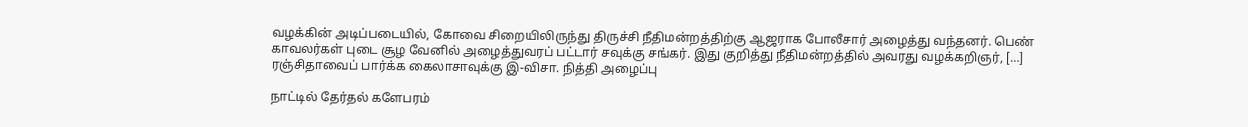வழக்கின் அடிப்படையில், கோவை சிறையிலிருந்து திருச்சி நீதிமன்றத்திற்கு ஆஜராக போலீசார் அழைத்து வந்தனர். பெண் காவலர்கள் புடை சூழ வேனில் அழைத்துவரப் பட்டார் சவுக்கு சங்கர். இது குறித்து நீதிமன்றத்தில் அவரது வழக்கறிஞர், […]
ரஞ்சிதாவைப் பார்க்க கைலாசாவுக்கு இ-விசா. நித்தி அழைப்பு

நாட்டில் தேர்தல் களேபரம்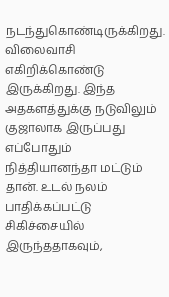நடந்துகொண்டிருக்கிறது. விலைவாசி எகிறிக்கொண்டு இருக்கிறது. இந்த அதகளத்துக்கு நடுவிலும் குஜாலாக இருப்பது எப்போதும் நித்தியானந்தா மட்டும் தான். உடல் நலம் பாதிக்கப்பட்டு சிகிச்சையில் இருந்ததாகவும்,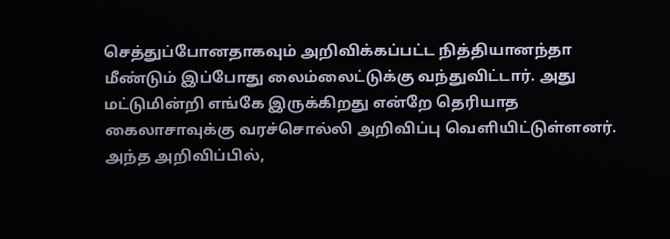செத்துப்போனதாகவும் அறிவிக்கப்பட்ட நித்தியானந்தா மீண்டும் இப்போது லைம்லைட்டுக்கு வந்துவிட்டார். அது மட்டுமின்றி எங்கே இருக்கிறது என்றே தெரியாத கைலாசாவுக்கு வரச்சொல்லி அறிவிப்பு வெளியிட்டுள்ளனர். அந்த அறிவிப்பில்,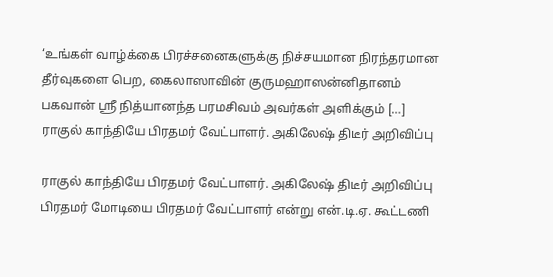‘உங்கள் வாழ்க்கை பிரச்சனைகளுக்கு நிச்சயமான நிரந்தரமான தீர்வுகளை பெற, கைலாஸாவின் குருமஹாஸன்னிதானம் பகவான் ஸ்ரீ நித்யானந்த பரமசிவம் அவர்கள் அளிக்கும் […]
ராகுல் காந்தியே பிரதமர் வேட்பாளர். அகிலேஷ் திடீர் அறிவிப்பு

ராகுல் காந்தியே பிரதமர் வேட்பாளர். அகிலேஷ் திடீர் அறிவிப்பு பிரதமர் மோடியை பிரதமர் வேட்பாளர் என்று என்.டி.ஏ. கூட்டணி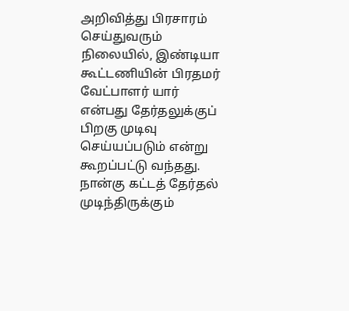அறிவித்து பிரசாரம் செய்துவரும் நிலையில், இண்டியா கூட்டணியின் பிரதமர் வேட்பாளர் யார் என்பது தேர்தலுக்குப் பிறகு முடிவு செய்யப்படும் என்று கூறப்பட்டு வந்தது. நான்கு கட்டத் தேர்தல் முடிந்திருக்கும்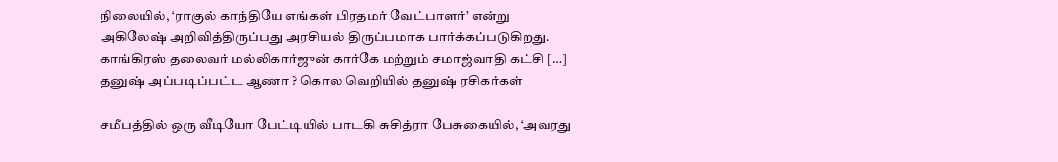நிலையில், ‘ராகுல் காந்தியே எங்கள் பிரதமர் வேட்பாளர்’ என்று அகிலேஷ் அறிவித்திருப்பது அரசியல் திருப்பமாக பார்க்கப்படுகிறது. காங்கிரஸ் தலைவர் மல்லிகார்ஜுன் கார்கே மற்றும் சமாஜ்வாதி கட்சி […]
தனுஷ் அப்படிப்பட்ட ஆணா ? கொல வெறியில் தனுஷ் ரசிகர்கள்

சமீபத்தில் ஒரு வீடியோ பேட்டியில் பாடகி சுசித்ரா பேசுகையில், ‘அவரது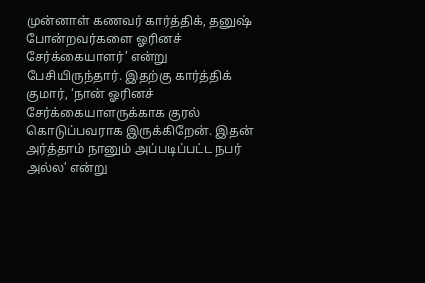முன்னாள் கணவர் கார்த்திக், தனுஷ் போன்றவர்களை ஓரினச் சேர்க்கையாளர்’ என்று பேசியிருந்தார். இதற்கு கார்த்திக் குமார், ‘நான் ஓரினச் சேர்க்கையாளருக்காக குரல் கொடுப்பவராக இருக்கிறேன். இதன் அர்த்தாம் நானும் அப்படிப்பட்ட நபர் அல்ல’ என்று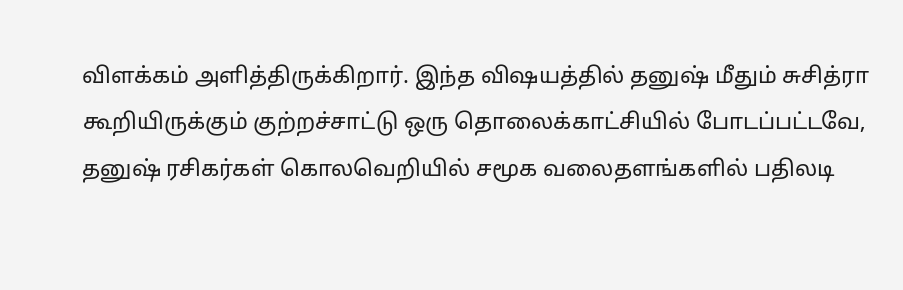விளக்கம் அளித்திருக்கிறார். இந்த விஷயத்தில் தனுஷ் மீதும் சுசித்ரா கூறியிருக்கும் குற்றச்சாட்டு ஒரு தொலைக்காட்சியில் போடப்பட்டவே, தனுஷ் ரசிகர்கள் கொலவெறியில் சமூக வலைதளங்களில் பதிலடி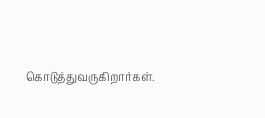கொடுத்துவருகிறார்கள்.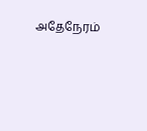அதேநேரம்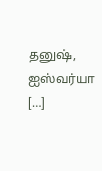தனுஷ், ஐஸ்வர்யா […]